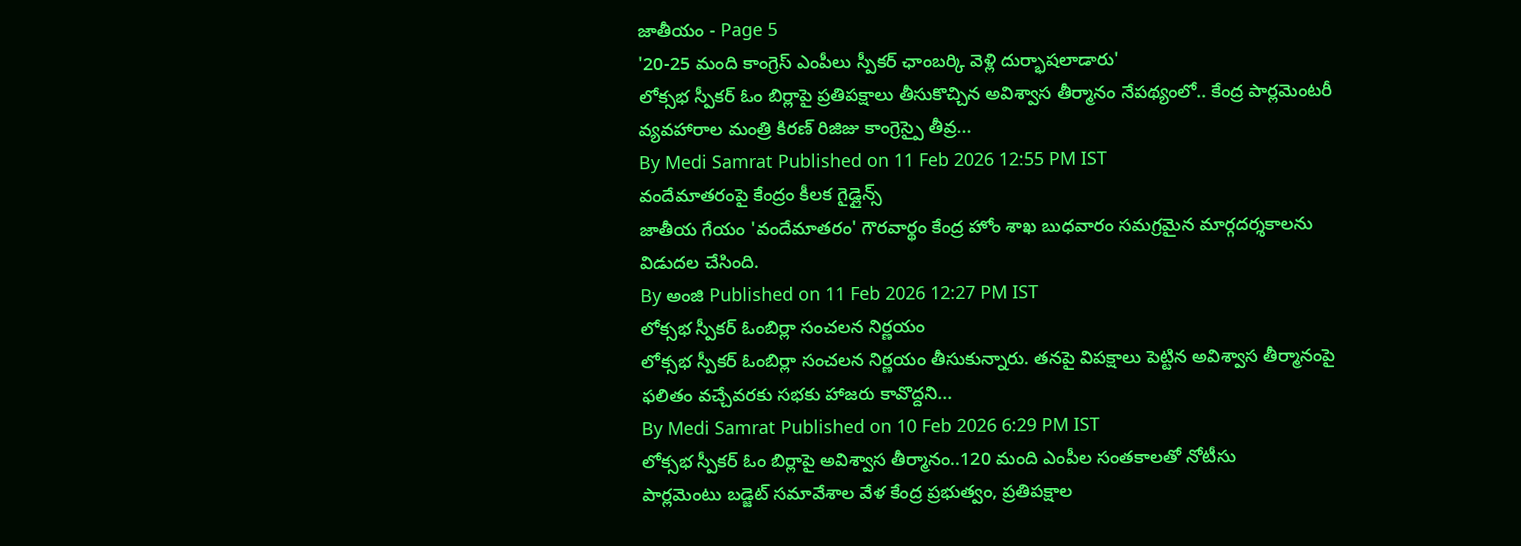జాతీయం - Page 5
'20-25 మంది కాంగ్రెస్ ఎంపీలు స్పీకర్ ఛాంబర్కి వెళ్లి దుర్భాషలాడారు'
లోక్సభ స్పీకర్ ఓం బిర్లాపై ప్రతిపక్షాలు తీసుకొచ్చిన అవిశ్వాస తీర్మానం నేపథ్యంలో.. కేంద్ర పార్లమెంటరీ వ్యవహారాల మంత్రి కిరణ్ రిజిజు కాంగ్రెస్పై తీవ్ర...
By Medi Samrat Published on 11 Feb 2026 12:55 PM IST
వందేమాతరంపై కేంద్రం కీలక గైడ్లైన్స్
జాతీయ గేయం 'వందేమాతరం' గౌరవార్థం కేంద్ర హోం శాఖ బుధవారం సమగ్రమైన మార్గదర్శకాలను విడుదల చేసింది.
By అంజి Published on 11 Feb 2026 12:27 PM IST
లోక్సభ స్పీకర్ ఓంబిర్లా సంచలన నిర్ణయం
లోక్సభ స్పీకర్ ఓంబిర్లా సంచలన నిర్ణయం తీసుకున్నారు. తనపై విపక్షాలు పెట్టిన అవిశ్వాస తీర్మానంపై ఫలితం వచ్చేవరకు సభకు హాజరు కావొద్దని...
By Medi Samrat Published on 10 Feb 2026 6:29 PM IST
లోక్సభ స్పీకర్ ఓం బిర్లాపై అవిశ్వాస తీర్మానం..120 మంది ఎంపీల సంతకాలతో నోటీసు
పార్లమెంటు బడ్జెట్ సమావేశాల వేళ కేంద్ర ప్రభుత్వం, ప్రతిపక్షాల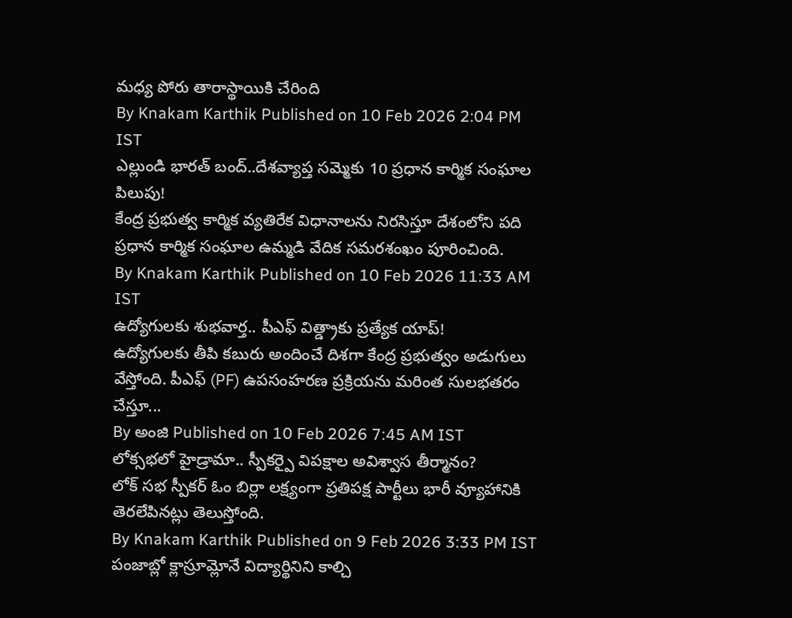మధ్య పోరు తారాస్థాయికి చేరింది
By Knakam Karthik Published on 10 Feb 2026 2:04 PM IST
ఎల్లుండి భారత్ బంద్..దేశవ్యాప్త సమ్మెకు 10 ప్రధాన కార్మిక సంఘాల పిలుపు!
కేంద్ర ప్రభుత్వ కార్మిక వ్యతిరేక విధానాలను నిరసిస్తూ దేశంలోని పది ప్రధాన కార్మిక సంఘాల ఉమ్మడి వేదిక సమరశంఖం పూరించింది.
By Knakam Karthik Published on 10 Feb 2026 11:33 AM IST
ఉద్యోగులకు శుభవార్త.. పీఎఫ్ విత్డ్రాకు ప్రత్యేక యాప్!
ఉద్యోగులకు తీపి కబురు అందించే దిశగా కేంద్ర ప్రభుత్వం అడుగులు వేస్తోంది. పీఎఫ్ (PF) ఉపసంహరణ ప్రక్రియను మరింత సులభతరం చేస్తూ...
By అంజి Published on 10 Feb 2026 7:45 AM IST
లోక్సభలో హైడ్రామా.. స్పీకర్పై విపక్షాల అవిశ్వాస తీర్మానం?
లోక్ సభ స్పీకర్ ఓం బిర్లా లక్ష్యంగా ప్రతిపక్ష పార్టీలు భారీ వ్యూహానికి తెరలేపినట్లు తెలుస్తోంది.
By Knakam Karthik Published on 9 Feb 2026 3:33 PM IST
పంజాబ్లో క్లాస్రూమ్లోనే విద్యార్థినిని కాల్చి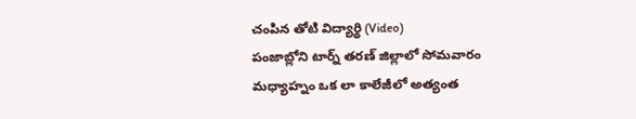చంపిన తోటి విద్యార్థి (Video)
పంజాబ్లోని టార్న్ తరణ్ జిల్లాలో సోమవారం మధ్యాహ్నం ఒక లా కాలేజీలో అత్యంత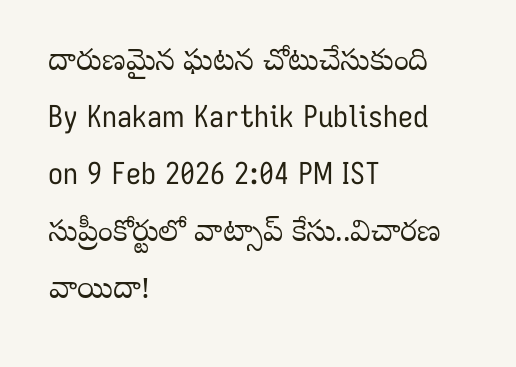దారుణమైన ఘటన చోటుచేసుకుంది
By Knakam Karthik Published on 9 Feb 2026 2:04 PM IST
సుప్రీంకోర్టులో వాట్సాప్ కేసు..విచారణ వాయిదా!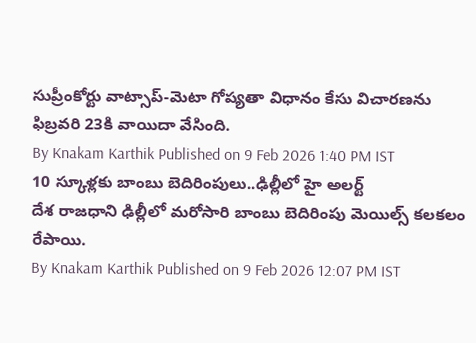సుప్రీంకోర్టు వాట్సాప్-మెటా గోప్యతా విధానం కేసు విచారణను ఫిబ్రవరి 23కి వాయిదా వేసింది.
By Knakam Karthik Published on 9 Feb 2026 1:40 PM IST
10 స్కూళ్లకు బాంబు బెదిరింపులు..ఢిల్లీలో హై అలర్ట్
దేశ రాజధాని ఢిల్లీలో మరోసారి బాంబు బెదిరింపు మెయిల్స్ కలకలం రేపాయి.
By Knakam Karthik Published on 9 Feb 2026 12:07 PM IST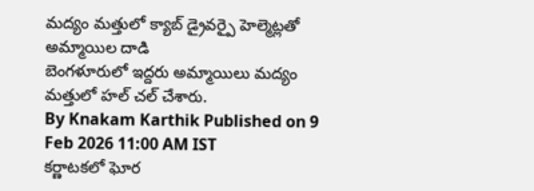మద్యం మత్తులో క్యాబ్ డ్రైవర్పై హెల్మెట్లతో అమ్మాయిల దాడి
బెంగళూరులో ఇద్దరు అమ్మాయిలు మద్యం మత్తులో హల్ చల్ చేశారు.
By Knakam Karthik Published on 9 Feb 2026 11:00 AM IST
కర్ణాటకలో ఘోర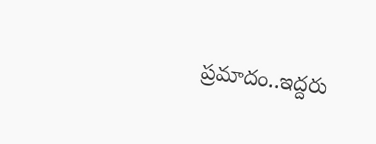ప్రమాదం..ఇద్దరు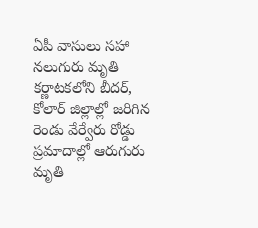ఏపీ వాసులు సహా నలుగురు మృతి
కర్ణాటకలోని బీదర్, కోలార్ జిల్లాల్లో జరిగిన రెండు వేర్వేరు రోడ్డు ప్రమాదాల్లో ఆరుగురు మృతి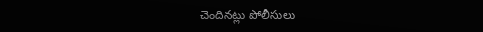చెందినట్లు పోలీసులు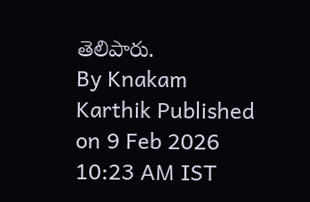తెలిపారు.
By Knakam Karthik Published on 9 Feb 2026 10:23 AM IST